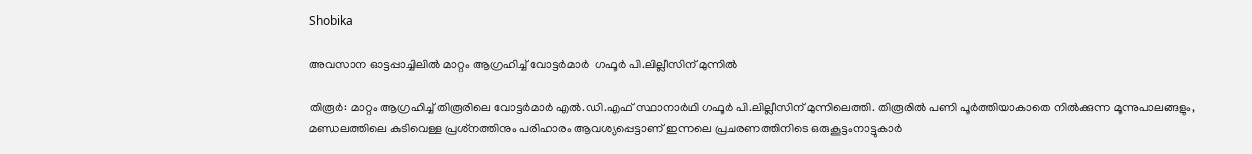Shobika

അവസാന ഓട്ടപ്പാച്ചിലില്‍ മാറ്റം ആഗ്രഹിച്ച് വോട്ടര്‍മാര്‍  ഗഫൂര്‍ പി.ലില്ലീസിന് മുന്നില്‍

തിരൂര്‍: മാറ്റം ആഗ്രഹിച്ച് തിരൂരിലെ വോട്ടര്‍മാര്‍ എല്‍.ഡി.എഫ് സ്ഥാനാര്‍ഥി ഗഫൂര്‍ പി.ലില്ലീസിന് മുന്നിലെത്തി. തിരൂരില്‍ പണി പൂര്‍ത്തിയാകാതെ നില്‍ക്കുന്ന മൂന്നുപാലങ്ങളും, മണ്ഡലത്തിലെ കുടിവെള്ള പ്രശ്‌നത്തിനും പരിഹാരം ആവശ്യപ്പെട്ടാണ് ഇന്നലെ പ്രചരണത്തിനിടെ ഒരുകൂട്ടംനാട്ടുകാര്‍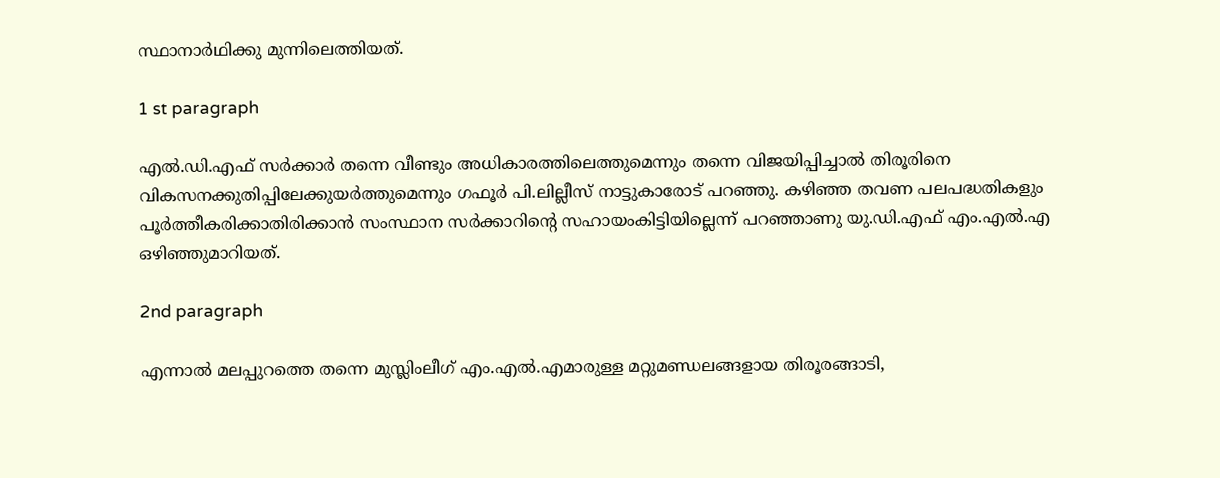സ്ഥാനാര്‍ഥിക്കു മുന്നിലെത്തിയത്.

1 st paragraph

എല്‍.ഡി.എഫ് സര്‍ക്കാര്‍ തന്നെ വീണ്ടും അധികാരത്തിലെത്തുമെന്നും തന്നെ വിജയിപ്പിച്ചാല്‍ തിരൂരിനെ വികസനക്കുതിപ്പിലേക്കുയര്‍ത്തുമെന്നും ഗഫൂര്‍ പി.ലില്ലീസ് നാട്ടുകാരോട് പറഞ്ഞു. കഴിഞ്ഞ തവണ പലപദ്ധതികളും പൂര്‍ത്തീകരിക്കാതിരിക്കാന്‍ സംസ്ഥാന സര്‍ക്കാറിന്റെ സഹായംകിട്ടിയില്ലെന്ന് പറഞ്ഞാണു യു.ഡി.എഫ് എം.എല്‍.എ ഒഴിഞ്ഞുമാറിയത്.

2nd paragraph

എന്നാല്‍ മലപ്പുറത്തെ തന്നെ മുസ്ലിംലീഗ് എം.എല്‍.എമാരുള്ള മറ്റുമണ്ഡലങ്ങളായ തിരൂരങ്ങാടി,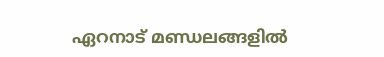ഏറനാട് മണ്ഡലങ്ങളില്‍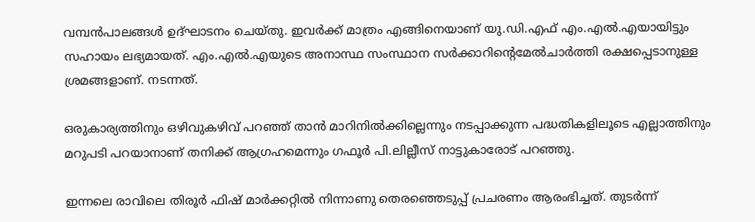വമ്പന്‍പാലങ്ങള്‍ ഉദ്ഘാടനം ചെയ്തു. ഇവര്‍ക്ക് മാത്രം എങ്ങിനെയാണ് യു.ഡി.എഫ് എം.എല്‍.എയായിട്ടും സഹായം ലഭ്യമായത്. എം.എല്‍.എയുടെ അനാസ്ഥ സംസ്ഥാന സര്‍ക്കാറിന്റെമേല്‍ചാര്‍ത്തി രക്ഷപ്പെടാനുള്ള ശ്രമങ്ങളാണ്. നടന്നത്.

ഒരുകാര്യത്തിനും ഒഴിവുകഴിവ് പറഞ്ഞ് താന്‍ മാറിനില്‍ക്കില്ലെന്നും നടപ്പാക്കുന്ന പദ്ധതികളിലൂടെ എല്ലാത്തിനും മറുപടി പറയാനാണ് തനിക്ക് ആഗ്രഹമെന്നും ഗഫൂര്‍ പി.ലില്ലീസ് നാട്ടുകാരോട് പറഞ്ഞു.

ഇന്നലെ രാവിലെ തിരൂര്‍ ഫിഷ് മാര്‍ക്കറ്റില്‍ നിന്നാണു തെരഞ്ഞെടുപ്പ് പ്രചരണം ആരംഭിച്ചത്. തുടര്‍ന്ന്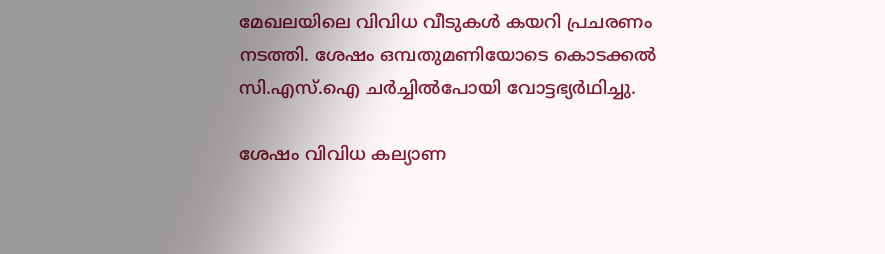മേഖലയിലെ വിവിധ വീടുകള്‍ കയറി പ്രചരണം നടത്തി. ശേഷം ഒമ്പതുമണിയോടെ കൊടക്കല്‍ സി.എസ്.ഐ ചര്‍ച്ചില്‍പോയി വോട്ടഭ്യര്‍ഥിച്ചു.

ശേഷം വിവിധ കല്യാണ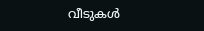വീടുകള്‍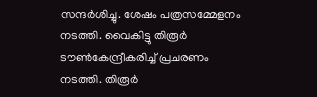സന്ദര്‍ശിച്ചു. ശേഷം പത്രസമ്മേളനം നടത്തി. വൈകിട്ടു തിരൂര്‍ ടൗണ്‍കേന്ദ്രീകരിച്ച് പ്രചരണം നടത്തി. തിരൂര്‍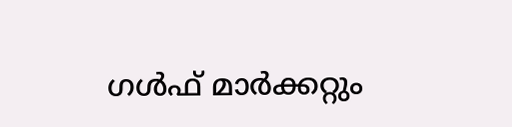ഗള്‍ഫ് മാര്‍ക്കറ്റും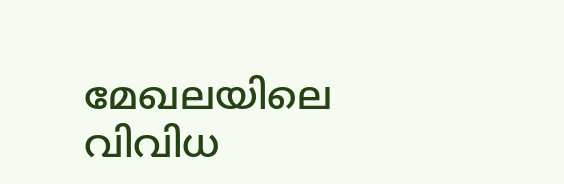മേഖലയിലെ വിവിധ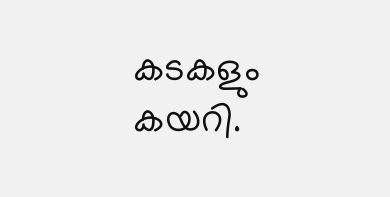കടകളും കയറി.